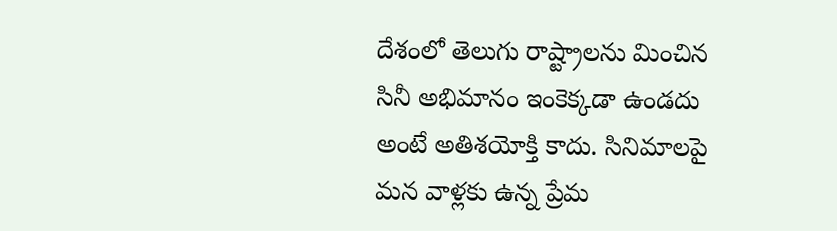దేశంలో తెలుగు రాష్ట్రాలను మించిన సినీ అభిమానం ఇంకెక్కడా ఉండదు అంటే అతిశయోక్తి కాదు. సినిమాలపై మన వాళ్లకు ఉన్న ప్రేమ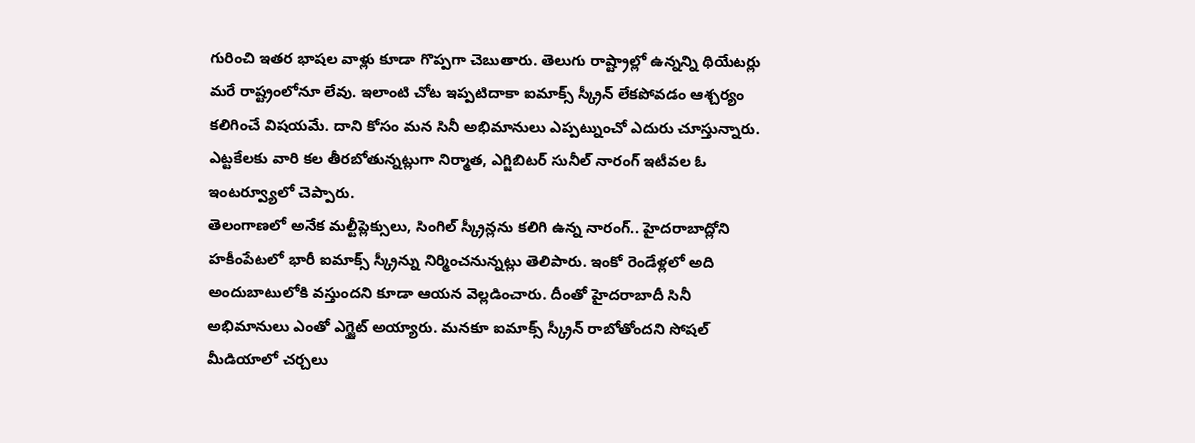గురించి ఇతర భాషల వాళ్లు కూడా గొప్పగా చెబుతారు. తెలుగు రాష్ట్రాల్లో ఉన్నన్ని థియేటర్లు మరే రాష్ట్రంలోనూ లేవు. ఇలాంటి చోట ఇప్పటిదాకా ఐమాక్స్ స్క్రీన్ లేకపోవడం ఆశ్చర్యం కలిగించే విషయమే. దాని కోసం మన సినీ అభిమానులు ఎప్పట్నుంచో ఎదురు చూస్తున్నారు. ఎట్టకేలకు వారి కల తీరబోతున్నట్లుగా నిర్మాత, ఎగ్జిబిటర్ సునీల్ నారంగ్ ఇటీవల ఓ ఇంటర్వ్యూలో చెప్పారు.
తెలంగాణలో అనేక మల్టీప్లెక్సులు, సింగిల్ స్క్రీన్లను కలిగి ఉన్న నారంగ్.. హైదరాబాద్లోని హకీంపేటలో భారీ ఐమాక్స్ స్క్రీన్ను నిర్మించనున్నట్లు తెలిపారు. ఇంకో రెండేళ్లలో అది అందుబాటులోకి వస్తుందని కూడా ఆయన వెల్లడించారు. దీంతో హైదరాబాదీ సినీ అభిమానులు ఎంతో ఎగ్జైట్ అయ్యారు. మనకూ ఐమాక్స్ స్క్రీన్ రాబోతోందని సోషల్ మీడియాలో చర్చలు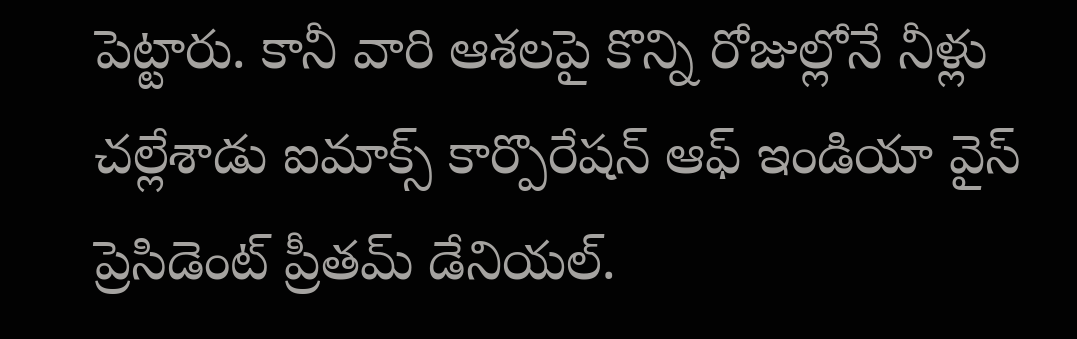పెట్టారు. కానీ వారి ఆశలపై కొన్ని రోజుల్లోనే నీళ్లు చల్లేశాడు ఐమాక్స్ కార్పొరేషన్ ఆఫ్ ఇండియా వైస్ ప్రెసిడెంట్ ప్రీతమ్ డేనియల్.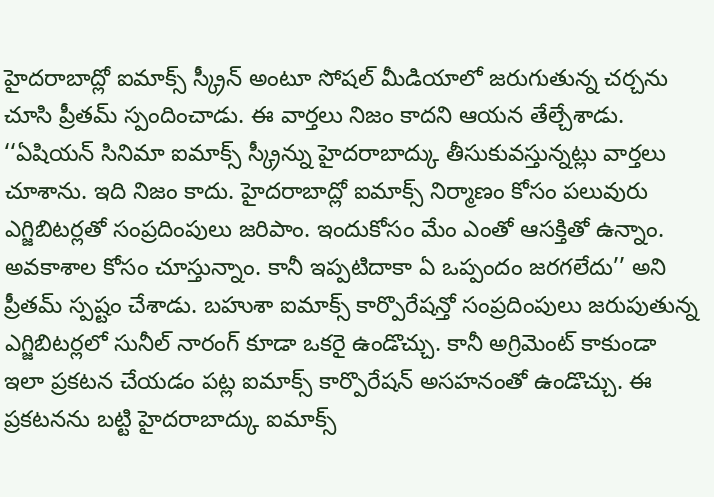హైదరాబాద్లో ఐమాక్స్ స్క్రీన్ అంటూ సోషల్ మీడియాలో జరుగుతున్న చర్చను చూసి ప్రీతమ్ స్పందించాడు. ఈ వార్తలు నిజం కాదని ఆయన తేల్చేశాడు.
‘‘ఏషియన్ సినిమా ఐమాక్స్ స్క్రీన్ను హైదరాబాద్కు తీసుకువస్తున్నట్లు వార్తలు చూశాను. ఇది నిజం కాదు. హైదరాబాద్లో ఐమాక్స్ నిర్మాణం కోసం పలువురు ఎగ్జిబిటర్లతో సంప్రదింపులు జరిపాం. ఇందుకోసం మేం ఎంతో ఆసక్తితో ఉన్నాం. అవకాశాల కోసం చూస్తున్నాం. కానీ ఇప్పటిదాకా ఏ ఒప్పందం జరగలేదు’’ అని ప్రీతమ్ స్పష్టం చేశాడు. బహుశా ఐమాక్స్ కార్పొరేషన్తో సంప్రదింపులు జరుపుతున్న ఎగ్జిబిటర్లలో సునీల్ నారంగ్ కూడా ఒకరై ఉండొచ్చు. కానీ అగ్రిమెంట్ కాకుండా ఇలా ప్రకటన చేయడం పట్ల ఐమాక్స్ కార్పొరేషన్ అసహనంతో ఉండొచ్చు. ఈ ప్రకటనను బట్టి హైదరాబాద్కు ఐమాక్స్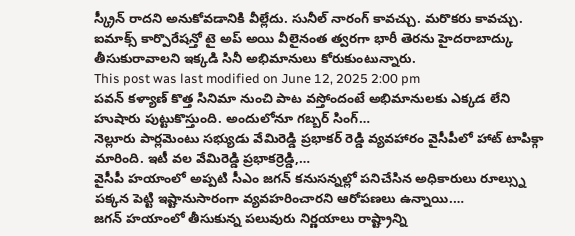స్క్రీన్ రాదని అనుకోవడానికి వీల్లేదు. సునీల్ నారంగ్ కావచ్చు. మరొకరు కావచ్చు. ఐమాక్స్ కార్పొరేషన్తో టై అప్ అయి వీలైనంత త్వరగా భారీ తెరను హైదరాబాద్కు తీసుకురావాలని ఇక్కడి సినీ అభిమానులు కోరుకుంటున్నారు.
This post was last modified on June 12, 2025 2:00 pm
పవన్ కళ్యాణ్ కొత్త సినిమా నుంచి పాట వస్తోందంటే అభిమానులకు ఎక్కడ లేని హుషారు పుట్టుకొస్తుంది. అందులోనూ గబ్బర్ సింగ్…
నెల్లూరు పార్లమెంటు సభ్యుడు వేమిరెడ్డి ప్రభాకర్ రెడ్డి వ్యవహారం వైసీపీలో హాట్ టాపిక్గా మారింది. ఇటీ వల వేమిరెడ్డి ప్రభాకర్రెడ్డి,…
వైసీపీ హయాంలో అప్పటి సీఎం జగన్ కనుసన్నల్లో పనిచేసిన అధికారులు రూల్స్ను పక్కన పెట్టి ఇష్టానుసారంగా వ్యవహరించారని ఆరోపణలు ఉన్నాయి.…
జగన్ హయాంలో తీసుకున్న పలువురు నిర్ణయాలు రాష్ట్రాన్ని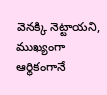వెనక్కి నెట్టాయని, ముఖ్యంగా ఆర్థికంగానే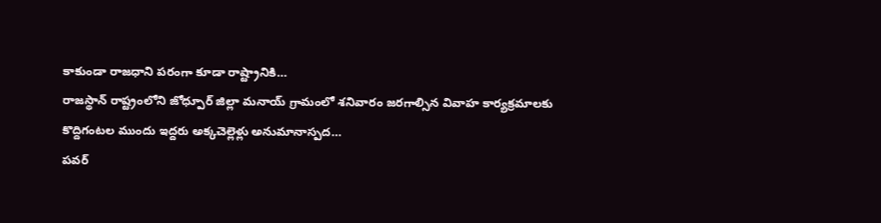కాకుండా రాజధాని పరంగా కూడా రాష్ట్రానికి…
రాజస్థాన్ రాష్ట్రంలోని జోధ్పూర్ జిల్లా మనాయ్ గ్రామంలో శనివారం జరగాల్సిన వివాహ కార్యక్రమాలకు కొద్దిగంటల ముందు ఇద్దరు అక్కచెల్లెళ్లు అనుమానాస్పద…
పవర్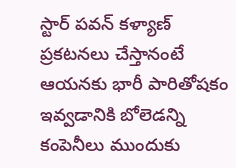స్టార్ పవన్ కళ్యాణ్ ప్రకటనలు చేస్తానంటే ఆయనకు భారీ పారితోషకం ఇవ్వడానికి బోలెడన్ని కంపెనీలు ముందుకు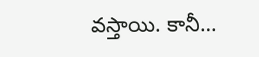వస్తాయి. కానీ…